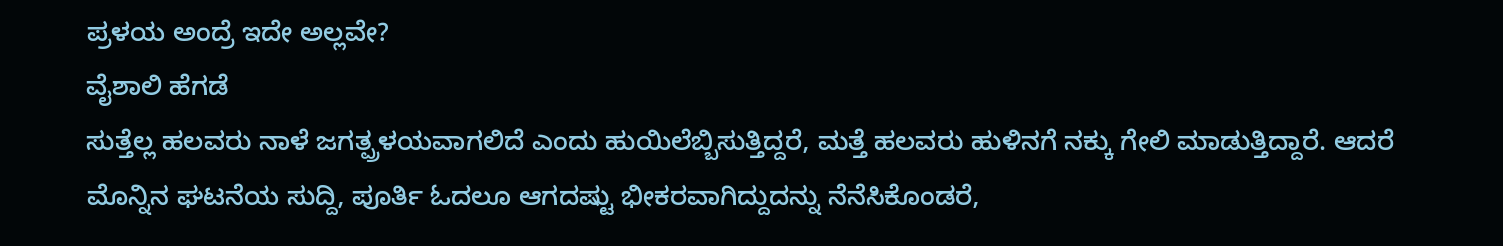ಪ್ರಳಯ ಅಂದ್ರೆ ಇದೇ ಅಲ್ಲವೇ?
ವೈಶಾಲಿ ಹೆಗಡೆ
ಸುತ್ತೆಲ್ಲ ಹಲವರು ನಾಳೆ ಜಗತ್ಪ್ರಳಯವಾಗಲಿದೆ ಎಂದು ಹುಯಿಲೆಬ್ಬಿಸುತ್ತಿದ್ದರೆ, ಮತ್ತೆ ಹಲವರು ಹುಳಿನಗೆ ನಕ್ಕು ಗೇಲಿ ಮಾಡುತ್ತಿದ್ದಾರೆ. ಆದರೆ ಮೊನ್ನಿನ ಘಟನೆಯ ಸುದ್ದಿ, ಪೂರ್ತಿ ಓದಲೂ ಆಗದಷ್ಟು ಭೀಕರವಾಗಿದ್ದುದನ್ನು ನೆನೆಸಿಕೊಂಡರೆ,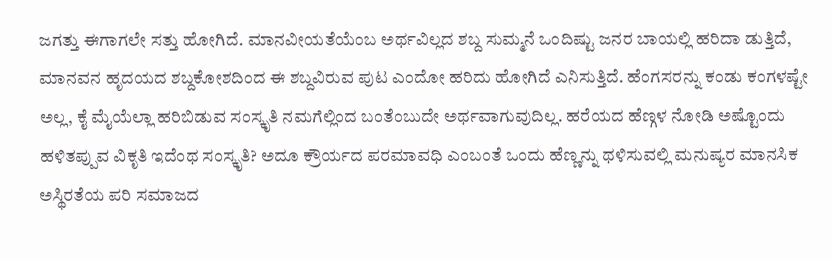ಜಗತ್ತು ಈಗಾಗಲೇ ಸತ್ತು ಹೋಗಿದೆ. ಮಾನವೀಯತೆಯೆಂಬ ಅರ್ಥವಿಲ್ಲದ ಶಬ್ದ ಸುಮ್ಮನೆ ಒಂದಿಷ್ಟು ಜನರ ಬಾಯಲ್ಲಿ ಹರಿದಾ ಡುತ್ತಿದೆ, ಮಾನವನ ಹೃದಯದ ಶಬ್ದಕೋಶದಿಂದ ಈ ಶಬ್ದವಿರುವ ಪುಟ ಎಂದೋ ಹರಿದು ಹೋಗಿದೆ ಎನಿಸುತ್ತಿದೆ. ಹೆಂಗಸರನ್ನು ಕಂಡು ಕಂಗಳಷ್ಟೇ ಅಲ್ಲ, ಕೈ ಮೈಯೆಲ್ಲಾ ಹರಿಬಿಡುವ ಸಂಸ್ಕೃತಿ ನಮಗೆಲ್ಲಿಂದ ಬಂತೆಂಬುದೇ ಅರ್ಥವಾಗುವುದಿಲ್ಲ. ಹರೆಯದ ಹೆಣ್ಗಳ ನೋಡಿ ಅಷ್ಟೊಂದು ಹಳಿತಪ್ಪುವ ವಿಕೃತಿ ಇದೆಂಥ ಸಂಸ್ಕೃತಿ? ಅದೂ ಕ್ರೌರ್ಯದ ಪರಮಾವಧಿ ಎಂಬಂತೆ ಒಂದು ಹೆಣ್ಣನ್ನು ಥಳಿಸುವಲ್ಲಿ ಮನುಷ್ಯರ ಮಾನಸಿಕ ಅಸ್ಥಿರತೆಯ ಪರಿ ಸಮಾಜದ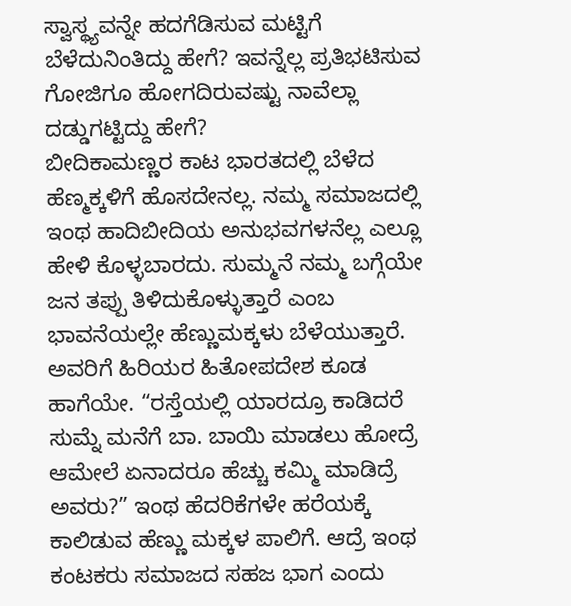ಸ್ವಾಸ್ಥ್ಯವನ್ನೇ ಹದಗೆಡಿಸುವ ಮಟ್ಟಿಗೆ ಬೆಳೆದುನಿಂತಿದ್ದು ಹೇಗೆ? ಇವನ್ನೆಲ್ಲ ಪ್ರತಿಭಟಿಸುವ ಗೋಜಿಗೂ ಹೋಗದಿರುವಷ್ಟು ನಾವೆಲ್ಲಾ ದಡ್ಡುಗಟ್ಟಿದ್ದು ಹೇಗೆ?
ಬೀದಿಕಾಮಣ್ಣರ ಕಾಟ ಭಾರತದಲ್ಲಿ ಬೆಳೆದ ಹೆಣ್ಮಕ್ಕಳಿಗೆ ಹೊಸದೇನಲ್ಲ. ನಮ್ಮ ಸಮಾಜದಲ್ಲಿ ಇಂಥ ಹಾದಿಬೀದಿಯ ಅನುಭವಗಳನೆಲ್ಲ ಎಲ್ಲೂ ಹೇಳಿ ಕೊಳ್ಳಬಾರದು. ಸುಮ್ಮನೆ ನಮ್ಮ ಬಗ್ಗೆಯೇ ಜನ ತಪ್ಪು ತಿಳಿದುಕೊಳ್ಳುತ್ತಾರೆ ಎಂಬ ಭಾವನೆಯಲ್ಲೇ ಹೆಣ್ಣುಮಕ್ಕಳು ಬೆಳೆಯುತ್ತಾರೆ. ಅವರಿಗೆ ಹಿರಿಯರ ಹಿತೋಪದೇಶ ಕೂಡ ಹಾಗೆಯೇ. “ರಸ್ತೆಯಲ್ಲಿ ಯಾರದ್ರೂ ಕಾಡಿದರೆ ಸುಮ್ನೆ ಮನೆಗೆ ಬಾ. ಬಾಯಿ ಮಾಡಲು ಹೋದ್ರೆ ಆಮೇಲೆ ಏನಾದರೂ ಹೆಚ್ಚು ಕಮ್ಮಿ ಮಾಡಿದ್ರೆ ಅವರು?” ಇಂಥ ಹೆದರಿಕೆಗಳೇ ಹರೆಯಕ್ಕೆ ಕಾಲಿಡುವ ಹೆಣ್ಣು ಮಕ್ಕಳ ಪಾಲಿಗೆ. ಆದ್ರೆ ಇಂಥ ಕಂಟಕರು ಸಮಾಜದ ಸಹಜ ಭಾಗ ಎಂದು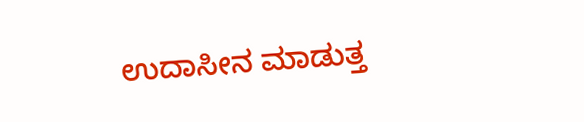ಉದಾಸೀನ ಮಾಡುತ್ತ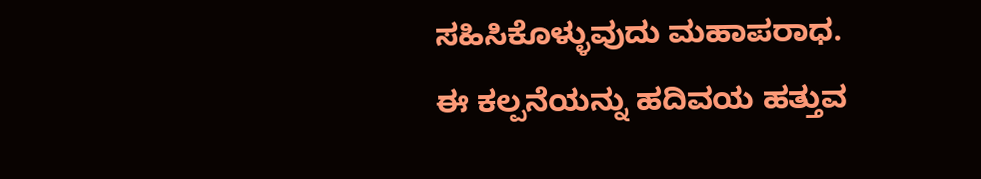ಸಹಿಸಿಕೊಳ್ಳುವುದು ಮಹಾಪರಾಧ. ಈ ಕಲ್ಪನೆಯನ್ನು ಹದಿವಯ ಹತ್ತುವ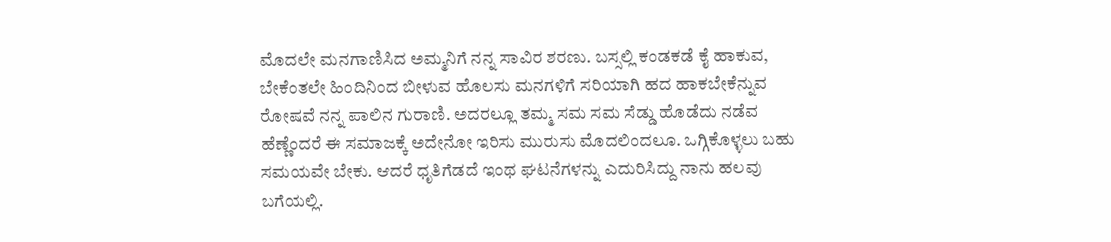ಮೊದಲೇ ಮನಗಾಣಿಸಿದ ಅಮ್ಮನಿಗೆ ನನ್ನ ಸಾವಿರ ಶರಣು. ಬಸ್ಸಲ್ಲಿ ಕಂಡಕಡೆ ಕೈ ಹಾಕುವ, ಬೇಕೆಂತಲೇ ಹಿಂದಿನಿಂದ ಬೀಳುವ ಹೊಲಸು ಮನಗಳಿಗೆ ಸರಿಯಾಗಿ ಹದ ಹಾಕಬೇಕೆನ್ನುವ ರೋಷವೆ ನನ್ನ ಪಾಲಿನ ಗುರಾಣಿ. ಅದರಲ್ಲೂ ತಮ್ಮ ಸಮ ಸಮ ಸೆಡ್ಡು ಹೊಡೆದು ನಡೆವ ಹೆಣ್ಣೆಂದರೆ ಈ ಸಮಾಜಕ್ಕೆ ಅದೇನೋ ಇರಿಸು ಮುರುಸು ಮೊದಲಿಂದಲೂ. ಒಗ್ಗಿಕೊಳ್ಳಲು ಬಹು ಸಮಯವೇ ಬೇಕು. ಆದರೆ ಧೃತಿಗೆಡದೆ ಇಂಥ ಘಟನೆಗಳನ್ನು ಎದುರಿಸಿದ್ದು ನಾನು ಹಲವು ಬಗೆಯಲ್ಲಿ.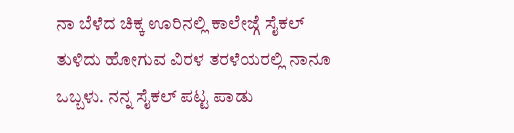ನಾ ಬೆಳೆದ ಚಿಕ್ಕ ಊರಿನಲ್ಲಿ ಕಾಲೇಜ್ಗೆ ಸೈಕಲ್ ತುಳಿದು ಹೋಗುವ ವಿರಳ ತರಳೆಯರಲ್ಲಿ ನಾನೂ ಒಬ್ಬಳು. ನನ್ನ ಸೈಕಲ್ ಪಟ್ಟ ಪಾಡು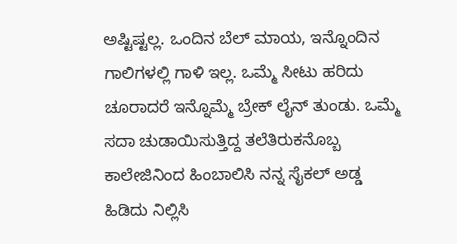ಅಷ್ಟಿಷ್ಟಲ್ಲ. ಒಂದಿನ ಬೆಲ್ ಮಾಯ, ಇನ್ನೊಂದಿನ ಗಾಲಿಗಳಲ್ಲಿ ಗಾಳಿ ಇಲ್ಲ. ಒಮ್ಮೆ ಸೀಟು ಹರಿದು ಚೂರಾದರೆ ಇನ್ನೊಮ್ಮೆ ಬ್ರೇಕ್ ಲೈನ್ ತುಂಡು. ಒಮ್ಮೆ ಸದಾ ಚುಡಾಯಿಸುತ್ತಿದ್ದ ತಲೆತಿರುಕನೊಬ್ಬ ಕಾಲೇಜಿನಿಂದ ಹಿಂಬಾಲಿಸಿ ನನ್ನ ಸೈಕಲ್ ಅಡ್ಡ ಹಿಡಿದು ನಿಲ್ಲಿಸಿ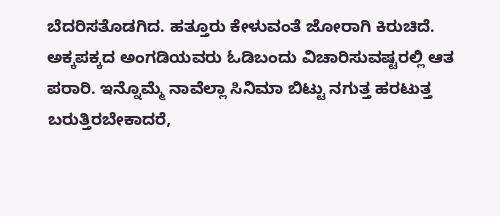ಬೆದರಿಸತೊಡಗಿದ. ಹತ್ತೂರು ಕೇಳುವಂತೆ ಜೋರಾಗಿ ಕಿರುಚಿದೆ. ಅಕ್ಕಪಕ್ಕದ ಅಂಗಡಿಯವರು ಓಡಿಬಂದು ವಿಚಾರಿಸುವಷ್ಟರಲ್ಲಿ ಆತ ಪರಾರಿ. ಇನ್ನೊಮ್ಮೆ ನಾವೆಲ್ಲಾ ಸಿನಿಮಾ ಬಿಟ್ಟು ನಗುತ್ತ ಹರಟುತ್ತ ಬರುತ್ತಿರಬೇಕಾದರೆ,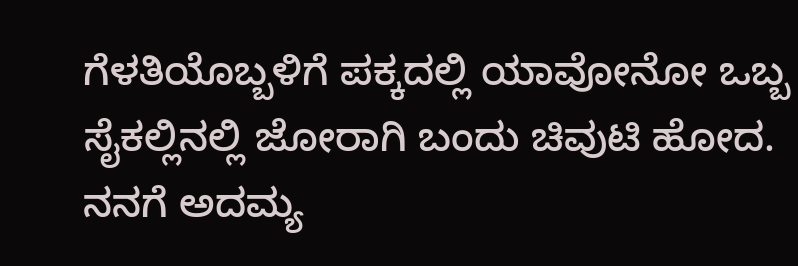ಗೆಳತಿಯೊಬ್ಬಳಿಗೆ ಪಕ್ಕದಲ್ಲಿ ಯಾವೋನೋ ಒಬ್ಬ ಸೈಕಲ್ಲಿನಲ್ಲಿ ಜೋರಾಗಿ ಬಂದು ಚಿವುಟಿ ಹೋದ. ನನಗೆ ಅದಮ್ಯ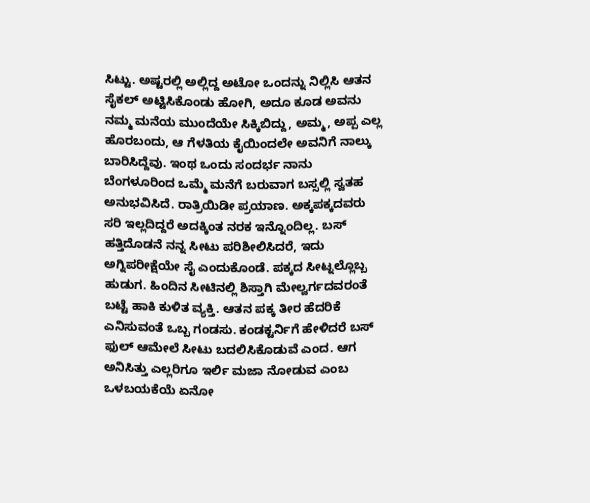ಸಿಟ್ಟು. ಅಷ್ಟರಲ್ಲಿ ಅಲ್ಲಿದ್ದ ಅಟೋ ಒಂದನ್ನು ನಿಲ್ಲಿಸಿ ಆತನ ಸೈಕಲ್ ಅಟ್ಟಿಸಿಕೊಂಡು ಹೋಗಿ, ಅದೂ ಕೂಡ ಅವನು ನಮ್ಮ ಮನೆಯ ಮುಂದೆಯೇ ಸಿಕ್ಕಿಬಿದ್ದು, ಅಮ್ಮ, ಅಪ್ಪ ಎಲ್ಲ ಹೊರಬಂದು, ಆ ಗೆಳತಿಯ ಕೈಯಿಂದಲೇ ಅವನಿಗೆ ನಾಲ್ಕು ಬಾರಿಸಿದ್ದೆವು. ಇಂಥ ಒಂದು ಸಂದರ್ಭ ನಾನು ಬೆಂಗಳೂರಿಂದ ಒಮ್ಮೆ ಮನೆಗೆ ಬರುವಾಗ ಬಸ್ಸಲ್ಲಿ ಸ್ವತಹ ಅನುಭವಿಸಿದೆ. ರಾತ್ರಿಯಿಡೀ ಪ್ರಯಾಣ. ಅಕ್ಕಪಕ್ಕದವರು ಸರಿ ಇಲ್ಲದಿದ್ದರೆ ಅದಕ್ಕಿಂತ ನರಕ ಇನ್ನೊಂದಿಲ್ಲ. ಬಸ್ ಹತ್ತಿದೊಡನೆ ನನ್ನ ಸೀಟು ಪರಿಶೀಲಿಸಿದರೆ, ಇದು ಅಗ್ನಿಪರೀಕ್ಷೆಯೇ ಸೈ ಎಂದುಕೊಂಡೆ. ಪಕ್ಕದ ಸೀಟ್ನಲ್ಲೊಬ್ಬ ಹುಡುಗ. ಹಿಂದಿನ ಸೀಟಿನಲ್ಲಿ ಶಿಸ್ತಾಗಿ ಮೇಲ್ವರ್ಗದವರಂತೆ ಬಟ್ಟೆ ಹಾಕಿ ಕುಳಿತ ವ್ಯಕ್ತಿ. ಆತನ ಪಕ್ಕ ತೀರ ಹೆದರಿಕೆ ಎನಿಸುವಂತೆ ಒಬ್ಬ ಗಂಡಸು. ಕಂಡಕ್ಟರ್ನಿಗೆ ಹೇಳಿದರೆ ಬಸ್ ಫುಲ್ ಆಮೇಲೆ ಸೀಟು ಬದಲಿಸಿಕೊಡುವೆ ಎಂದ. ಆಗ ಅನಿಸಿತ್ತು ಎಲ್ಲರಿಗೂ ಇರ್ಲಿ ಮಜಾ ನೋಡುವ ಎಂಬ ಒಳಬಯಕೆಯೆ ಏನೋ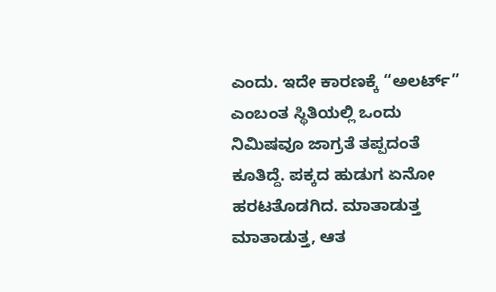ಎಂದು. ಇದೇ ಕಾರಣಕ್ಕೆ “ಅಲರ್ಟ್” ಎಂಬಂತ ಸ್ಥಿತಿಯಲ್ಲಿ ಒಂದು ನಿಮಿಷವೂ ಜಾಗ್ರತೆ ತಪ್ಪದಂತೆ ಕೂತಿದ್ದೆ. ಪಕ್ಕದ ಹುಡುಗ ಏನೋ ಹರಟತೊಡಗಿದ. ಮಾತಾಡುತ್ತ ಮಾತಾಡುತ್ತ, ಆತ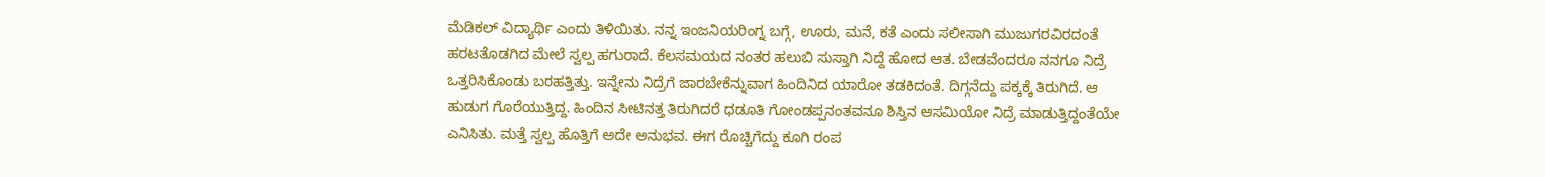ಮೆಡಿಕಲ್ ವಿದ್ಯಾರ್ಥಿ ಎಂದು ತಿಳಿಯಿತು. ನನ್ನ ಇಂಜನಿಯರಿಂಗ್ನ ಬಗ್ಗೆ, ಊರು, ಮನೆ, ಕತೆ ಎಂದು ಸಲೀಸಾಗಿ ಮುಜುಗರವಿರದಂತೆ ಹರಟತೊಡಗಿದ ಮೇಲೆ ಸ್ವಲ್ಪ ಹಗುರಾದೆ. ಕೆಲಸಮಯದ ನಂತರ ಹಲುಬಿ ಸುಸ್ತಾಗಿ ನಿದ್ದೆ ಹೋದ ಆತ. ಬೇಡವೆಂದರೂ ನನಗೂ ನಿದ್ರೆ ಒತ್ತರಿಸಿಕೊಂಡು ಬರಹತ್ತಿತ್ತು. ಇನ್ನೇನು ನಿದ್ರೆಗೆ ಜಾರಬೇಕೆನ್ನುವಾಗ ಹಿಂದಿನಿದ ಯಾರೋ ತಡಕಿದಂತೆ. ದಿಗ್ಗನೆದ್ದು ಪಕ್ಕಕ್ಕೆ ತಿರುಗಿದೆ. ಆ ಹುಡುಗ ಗೊರೆಯುತ್ತಿದ್ದ. ಹಿಂದಿನ ಸೀಟಿನತ್ತ ತಿರುಗಿದರೆ ಧಡೂತಿ ಗೋಂಡಪ್ಪನಂತವನೂ ಶಿಸ್ತಿನ ಆಸಮಿಯೋ ನಿದ್ರೆ ಮಾಡುತ್ತಿದ್ದಂತೆಯೇ ಎನಿಸಿತು. ಮತ್ತೆ ಸ್ವಲ್ಪ ಹೊತ್ತಿಗೆ ಅದೇ ಅನುಭವ. ಈಗ ರೊಚ್ಚಿಗೆದ್ದು ಕೂಗಿ ರಂಪ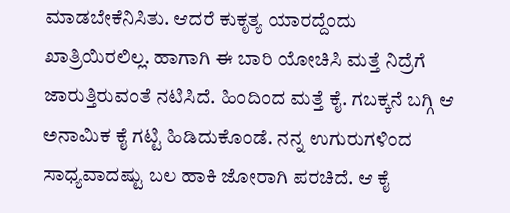ಮಾಡಬೇಕೆನಿಸಿತು. ಆದರೆ ಕುಕೃತ್ಯ ಯಾರದ್ದೆಂದು ಖಾತ್ರಿಯಿರಲಿಲ್ಲ. ಹಾಗಾಗಿ ಈ ಬಾರಿ ಯೋಚಿಸಿ ಮತ್ತೆ ನಿದ್ರೆಗೆ ಜಾರುತ್ತಿರುವಂತೆ ನಟಿಸಿದೆ. ಹಿಂದಿಂದ ಮತ್ತೆ ಕೈ. ಗಬಕ್ಕನೆ ಬಗ್ಗಿ ಆ ಅನಾಮಿಕ ಕೈ ಗಟ್ಟಿ ಹಿಡಿದುಕೊಂಡೆ. ನನ್ನ ಉಗುರುಗಳಿಂದ ಸಾಧ್ಯವಾದಷ್ಟು ಬಲ ಹಾಕಿ ಜೋರಾಗಿ ಪರಚಿದೆ. ಆ ಕೈ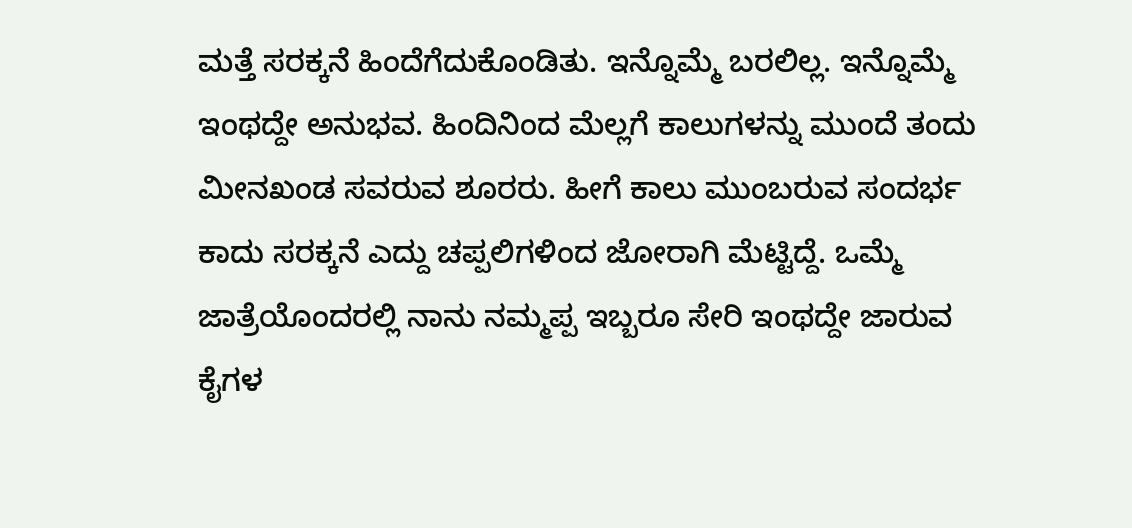ಮತ್ತೆ ಸರಕ್ಕನೆ ಹಿಂದೆಗೆದುಕೊಂಡಿತು. ಇನ್ನೊಮ್ಮೆ ಬರಲಿಲ್ಲ. ಇನ್ನೊಮ್ಮೆ ಇಂಥದ್ದೇ ಅನುಭವ. ಹಿಂದಿನಿಂದ ಮೆಲ್ಲಗೆ ಕಾಲುಗಳನ್ನು ಮುಂದೆ ತಂದು ಮೀನಖಂಡ ಸವರುವ ಶೂರರು. ಹೀಗೆ ಕಾಲು ಮುಂಬರುವ ಸಂದರ್ಭ ಕಾದು ಸರಕ್ಕನೆ ಎದ್ದು ಚಪ್ಪಲಿಗಳಿಂದ ಜೋರಾಗಿ ಮೆಟ್ಟಿದ್ದೆ. ಒಮ್ಮೆ ಜಾತ್ರೆಯೊಂದರಲ್ಲಿ ನಾನು ನಮ್ಮಪ್ಪ ಇಬ್ಬರೂ ಸೇರಿ ಇಂಥದ್ದೇ ಜಾರುವ ಕೈಗಳ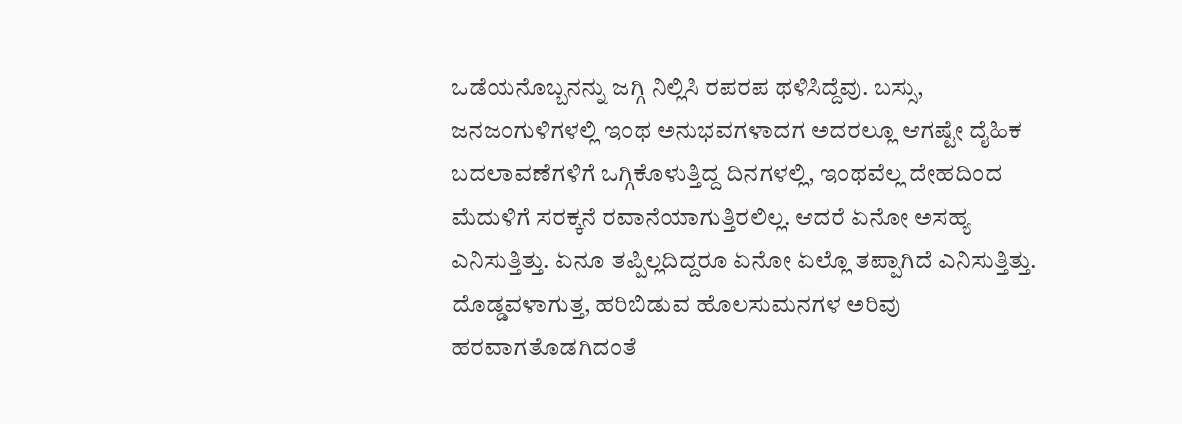ಒಡೆಯನೊಬ್ಬನನ್ನು ಜಗ್ಗಿ ನಿಲ್ಲಿಸಿ ರಪರಪ ಥಳಿಸಿದ್ದೆವು. ಬಸ್ಸು, ಜನಜಂಗುಳಿಗಳಲ್ಲಿ ಇಂಥ ಅನುಭವಗಳಾದಗ ಅದರಲ್ಲೂ ಆಗಷ್ಟೇ ದೈಹಿಕ ಬದಲಾವಣೆಗಳಿಗೆ ಒಗ್ಗಿಕೊಳುತ್ತಿದ್ದ ದಿನಗಳಲ್ಲಿ, ಇಂಥವೆಲ್ಲ ದೇಹದಿಂದ ಮೆದುಳಿಗೆ ಸರಕ್ಕನೆ ರವಾನೆಯಾಗುತ್ತಿರಲಿಲ್ಲ. ಆದರೆ ಏನೋ ಅಸಹ್ಯ ಎನಿಸುತ್ತಿತ್ತು. ಏನೂ ತಪ್ಪಿಲ್ಲದಿದ್ದರೂ ಏನೋ ಏಲ್ಲೊ ತಪ್ಪಾಗಿದೆ ಎನಿಸುತ್ತಿತ್ತು. ದೊಡ್ಡವಳಾಗುತ್ತ, ಹರಿಬಿಡುವ ಹೊಲಸುಮನಗಳ ಅರಿವು ಹರವಾಗತೊಡಗಿದಂತೆ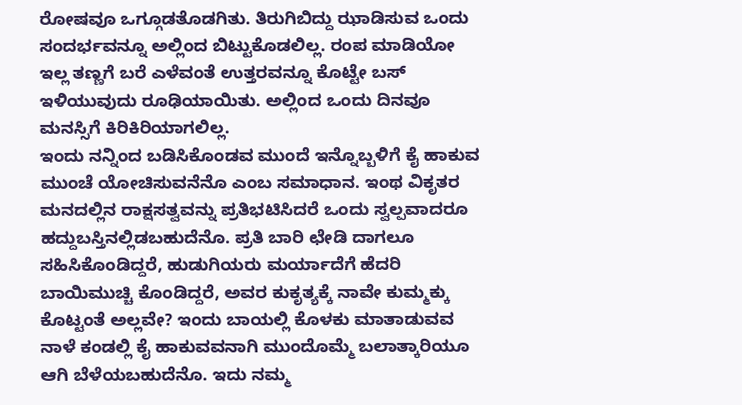ರೋಷವೂ ಒಗ್ಗೂಡತೊಡಗಿತು. ತಿರುಗಿಬಿದ್ದು ಝಾಡಿಸುವ ಒಂದು ಸಂದರ್ಭವನ್ನೂ ಅಲ್ಲಿಂದ ಬಿಟ್ಟುಕೊಡಲಿಲ್ಲ. ರಂಪ ಮಾಡಿಯೋ ಇಲ್ಲ ತಣ್ಣಗೆ ಬರೆ ಎಳೆವಂತೆ ಉತ್ತರವನ್ನೂ ಕೊಟ್ಟೇ ಬಸ್ ಇಳಿಯುವುದು ರೂಢಿಯಾಯಿತು. ಅಲ್ಲಿಂದ ಒಂದು ದಿನವೂ ಮನಸ್ಸಿಗೆ ಕಿರಿಕಿರಿಯಾಗಲಿಲ್ಲ.
ಇಂದು ನನ್ನಿಂದ ಬಡಿಸಿಕೊಂಡವ ಮುಂದೆ ಇನ್ನೊಬ್ಬಳಿಗೆ ಕೈ ಹಾಕುವ ಮುಂಚೆ ಯೋಚಿಸುವನೆನೊ ಎಂಬ ಸಮಾಧಾನ. ಇಂಥ ವಿಕೃತರ ಮನದಲ್ಲಿನ ರಾಕ್ಷಸತ್ವವನ್ನು ಪ್ರತಿಭಟಿಸಿದರೆ ಒಂದು ಸ್ವಲ್ಪವಾದರೂ ಹದ್ದುಬಸ್ತಿನಲ್ಲಿಡಬಹುದೆನೊ. ಪ್ರತಿ ಬಾರಿ ಛೇಡಿ ದಾಗಲೂ ಸಹಿಸಿಕೊಂಡಿದ್ದರೆ, ಹುಡುಗಿಯರು ಮರ್ಯಾದೆಗೆ ಹೆದರಿ ಬಾಯಿಮುಚ್ಚಿ ಕೊಂಡಿದ್ದರೆ, ಅವರ ಕುಕೃತ್ಯಕ್ಕೆ ನಾವೇ ಕುಮ್ಮಕ್ಕು ಕೊಟ್ಟಂತೆ ಅಲ್ಲವೇ? ಇಂದು ಬಾಯಲ್ಲಿ ಕೊಳಕು ಮಾತಾಡುವವ ನಾಳೆ ಕಂಡಲ್ಲಿ ಕೈ ಹಾಕುವವನಾಗಿ ಮುಂದೊಮ್ಮೆ ಬಲಾತ್ಕಾರಿಯೂ ಆಗಿ ಬೆಳೆಯಬಹುದೆನೊ. ಇದು ನಮ್ಮ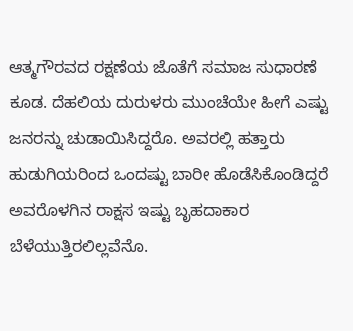ಆತ್ಮಗೌರವದ ರಕ್ಷಣೆಯ ಜೊತೆಗೆ ಸಮಾಜ ಸುಧಾರಣೆ ಕೂಡ. ದೆಹಲಿಯ ದುರುಳರು ಮುಂಚೆಯೇ ಹೀಗೆ ಎಷ್ಟು ಜನರನ್ನು ಚುಡಾಯಿಸಿದ್ದರೊ. ಅವರಲ್ಲಿ ಹತ್ತಾರು ಹುಡುಗಿಯರಿಂದ ಒಂದಷ್ಟು ಬಾರೀ ಹೊಡೆಸಿಕೊಂಡಿದ್ದರೆ ಅವರೊಳಗಿನ ರಾಕ್ಷಸ ಇಷ್ಟು ಬೃಹದಾಕಾರ ಬೆಳೆಯುತ್ತಿರಲಿಲ್ಲವೆನೊ.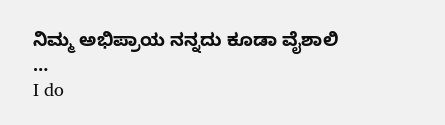ನಿಮ್ಮ ಅಭಿಪ್ರಾಯ ನನ್ನದು ಕೂಡಾ ವೈಶಾಲಿ …
I do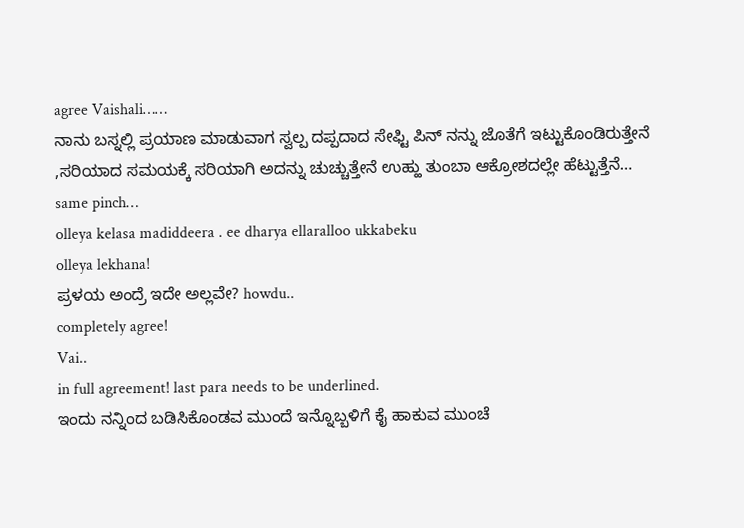agree Vaishali……
ನಾನು ಬಸ್ನಲ್ಲಿ ಪ್ರಯಾಣ ಮಾಡುವಾಗ ಸ್ವಲ್ಪ ದಪ್ಪದಾದ ಸೇಫ್ಟಿ ಪಿನ್ ನನ್ನು ಜೊತೆಗೆ ಇಟ್ಟುಕೊಂಡಿರುತ್ತೇನೆ ,ಸರಿಯಾದ ಸಮಯಕ್ಕೆ ಸರಿಯಾಗಿ ಅದನ್ನು ಚುಚ್ಚುತ್ತೇನೆ ಉಹ್ಹು ತುಂಬಾ ಆಕ್ರೋಶದಲ್ಲೇ ಹೆಟ್ಟುತ್ತೆನೆ…
same pinch…
olleya kelasa madiddeera . ee dharya ellaralloo ukkabeku
olleya lekhana!
ಪ್ರಳಯ ಅಂದ್ರೆ ಇದೇ ಅಲ್ಲವೇ? howdu..
completely agree!
Vai..
in full agreement! last para needs to be underlined.
ಇಂದು ನನ್ನಿಂದ ಬಡಿಸಿಕೊಂಡವ ಮುಂದೆ ಇನ್ನೊಬ್ಬಳಿಗೆ ಕೈ ಹಾಕುವ ಮುಂಚೆ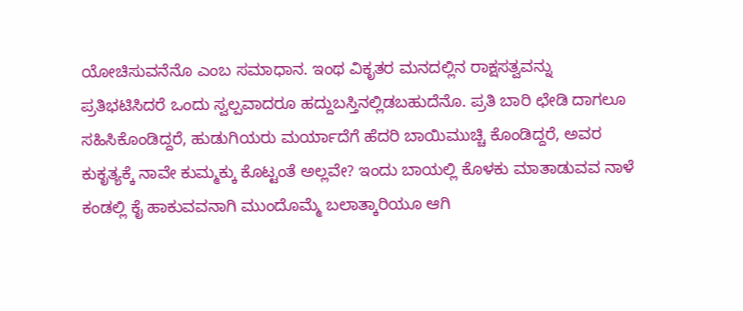ಯೋಚಿಸುವನೆನೊ ಎಂಬ ಸಮಾಧಾನ. ಇಂಥ ವಿಕೃತರ ಮನದಲ್ಲಿನ ರಾಕ್ಷಸತ್ವವನ್ನು ಪ್ರತಿಭಟಿಸಿದರೆ ಒಂದು ಸ್ವಲ್ಪವಾದರೂ ಹದ್ದುಬಸ್ತಿನಲ್ಲಿಡಬಹುದೆನೊ. ಪ್ರತಿ ಬಾರಿ ಛೇಡಿ ದಾಗಲೂ ಸಹಿಸಿಕೊಂಡಿದ್ದರೆ, ಹುಡುಗಿಯರು ಮರ್ಯಾದೆಗೆ ಹೆದರಿ ಬಾಯಿಮುಚ್ಚಿ ಕೊಂಡಿದ್ದರೆ, ಅವರ ಕುಕೃತ್ಯಕ್ಕೆ ನಾವೇ ಕುಮ್ಮಕ್ಕು ಕೊಟ್ಟಂತೆ ಅಲ್ಲವೇ? ಇಂದು ಬಾಯಲ್ಲಿ ಕೊಳಕು ಮಾತಾಡುವವ ನಾಳೆ ಕಂಡಲ್ಲಿ ಕೈ ಹಾಕುವವನಾಗಿ ಮುಂದೊಮ್ಮೆ ಬಲಾತ್ಕಾರಿಯೂ ಆಗಿ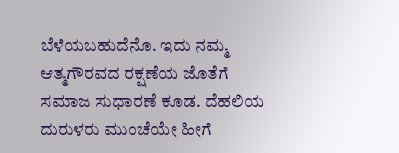ಬೆಳೆಯಬಹುದೆನೊ. ಇದು ನಮ್ಮ ಆತ್ಮಗೌರವದ ರಕ್ಷಣೆಯ ಜೊತೆಗೆ ಸಮಾಜ ಸುಧಾರಣೆ ಕೂಡ. ದೆಹಲಿಯ ದುರುಳರು ಮುಂಚೆಯೇ ಹೀಗೆ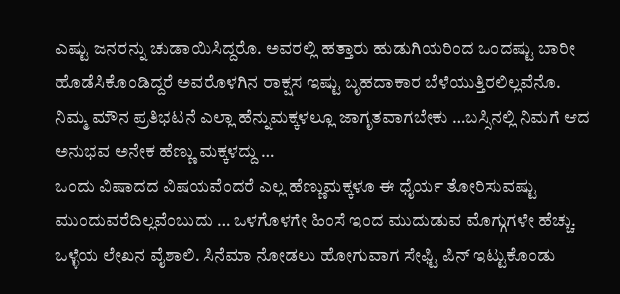ಎಷ್ಟು ಜನರನ್ನು ಚುಡಾಯಿಸಿದ್ದರೊ. ಅವರಲ್ಲಿ ಹತ್ತಾರು ಹುಡುಗಿಯರಿಂದ ಒಂದಷ್ಟು ಬಾರೀ ಹೊಡೆಸಿಕೊಂಡಿದ್ದರೆ ಅವರೊಳಗಿನ ರಾಕ್ಷಸ ಇಷ್ಟು ಬೃಹದಾಕಾರ ಬೆಳೆಯುತ್ತಿರಲಿಲ್ಲವೆನೊ.
ನಿಮ್ಮ ಮೌನ ಪ್ರತಿಭಟನೆ ಎಲ್ಲಾ ಹೆನ್ನುಮಕ್ಕಳಲ್ಲೂ ಜಾಗೃತವಾಗಬೇಕು …ಬಸ್ಸಿನಲ್ಲಿ ನಿಮಗೆ ಆದ ಅನುಭವ ಅನೇಕ ಹೆಣ್ಣು ಮಕ್ಕಳದ್ದು …
ಒಂದು ವಿಷಾದದ ವಿಷಯವೆಂದರೆ ಎಲ್ಲ ಹೆಣ್ಣುಮಕ್ಕಳೂ ಈ ಧೈರ್ಯ ತೋರಿಸುವಷ್ಟು ಮುಂದುವರೆದಿಲ್ಲವೆಂಬುದು … ಒಳಗೊಳಗೇ ಹಿಂಸೆ ಇಂದ ಮುದುಡುವ ಮೊಗ್ಗುಗಳೇ ಹೆಚ್ಚು.
ಒಳ್ಳೆಯ ಲೇಖನ ವೈಶಾಲಿ. ಸಿನೆಮಾ ನೋಡಲು ಹೋಗುವಾಗ ಸೇಫ್ಟಿ ಪಿನ್ ಇಟ್ಟುಕೊಂಡು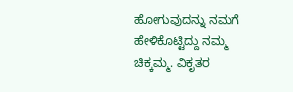ಹೋಗುವುದನ್ನು ನಮಗೆ ಹೇಳಿಕೊಟ್ಟಿದ್ದು ನಮ್ಮ ಚಿಕ್ಕಮ್ಮ. ವಿಕೃತರ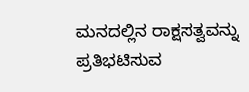ಮನದಲ್ಲಿನ ರಾಕ್ಷಸತ್ವವನ್ನು ಪ್ರತಿಭಟಿಸುವ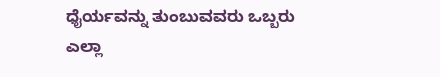ಧೈರ್ಯವನ್ನು ತುಂಬುವವರು ಒಬ್ಬರು ಎಲ್ಲಾ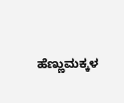ಹೆಣ್ಣುಮಕ್ಕಳ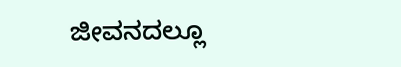ಜೀವನದಲ್ಲೂ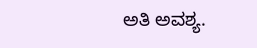ಅತಿ ಅವಶ್ಯ.